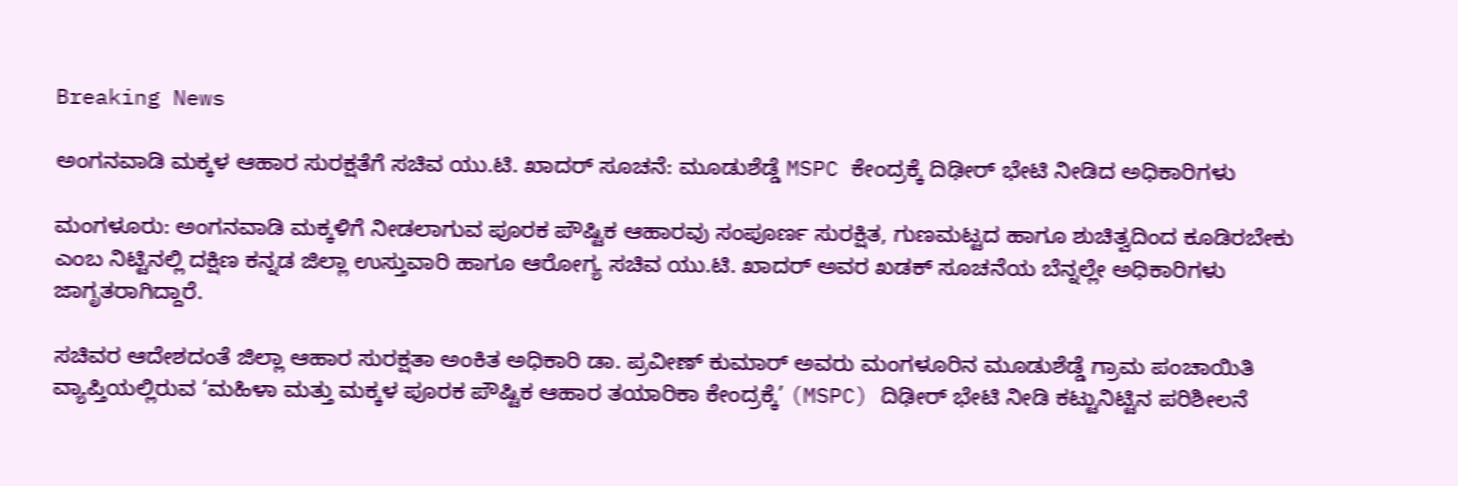Breaking News

ಅಂಗನವಾಡಿ ಮಕ್ಕಳ ಆಹಾರ ಸುರಕ್ಷತೆಗೆ ಸಚಿವ ಯು.ಟಿ. ಖಾದರ್ ಸೂಚನೆ: ಮೂಡುಶೆಡ್ಡೆ MSPC ಕೇಂದ್ರಕ್ಕೆ ದಿಢೀರ್ ಭೇಟಿ ನೀಡಿದ ಅಧಿಕಾರಿಗಳು

ಮಂಗಳೂರು: ಅಂಗನವಾಡಿ ಮಕ್ಕಳಿಗೆ ನೀಡಲಾಗುವ ಪೂರಕ ಪೌಷ್ಟಿಕ ಆಹಾರವು ಸಂಪೂರ್ಣ ಸುರಕ್ಷಿತ, ಗುಣಮಟ್ಟದ ಹಾಗೂ ಶುಚಿತ್ವದಿಂದ ಕೂಡಿರಬೇಕು ಎಂಬ ನಿಟ್ಟಿನಲ್ಲಿ ದಕ್ಷಿಣ ಕನ್ನಡ ಜಿಲ್ಲಾ ಉಸ್ತುವಾರಿ ಹಾಗೂ ಆರೋಗ್ಯ ಸಚಿವ ಯು.ಟಿ. ಖಾದರ್ ಅವರ ಖಡಕ್ ಸೂಚನೆಯ ಬೆನ್ನಲ್ಲೇ ಅಧಿಕಾರಿಗಳು ಜಾಗೃತರಾಗಿದ್ದಾರೆ.

ಸಚಿವರ ಆದೇಶದಂತೆ ಜಿಲ್ಲಾ ಆಹಾರ ಸುರಕ್ಷತಾ ಅಂಕಿತ ಅಧಿಕಾರಿ ಡಾ. ಪ್ರವೀಣ್ ಕುಮಾರ್ ಅವರು ಮಂಗಳೂರಿನ ಮೂಡುಶೆಡ್ಡೆ ಗ್ರಾಮ ಪಂಚಾಯಿತಿ ವ್ಯಾಪ್ತಿಯಲ್ಲಿರುವ ‘ಮಹಿಳಾ ಮತ್ತು ಮಕ್ಕಳ ಪೂರಕ ಪೌಷ್ಟಿಕ ಆಹಾರ ತಯಾರಿಕಾ ಕೇಂದ್ರಕ್ಕೆ’ (MSPC) ದಿಢೀರ್ ಭೇಟಿ ನೀಡಿ ಕಟ್ಟುನಿಟ್ಟಿನ ಪರಿಶೀಲನೆ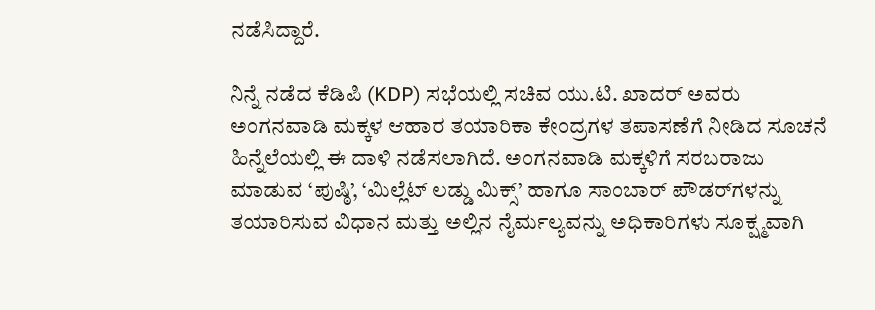ನಡೆಸಿದ್ದಾರೆ.

ನಿನ್ನೆ ನಡೆದ ಕೆಡಿಪಿ (KDP) ಸಭೆಯಲ್ಲಿ ಸಚಿವ ಯು.ಟಿ. ಖಾದರ್ ಅವರು ಅಂಗನವಾಡಿ ಮಕ್ಕಳ ಆಹಾರ ತಯಾರಿಕಾ ಕೇಂದ್ರಗಳ ತಪಾಸಣೆಗೆ ನೀಡಿದ ಸೂಚನೆ ಹಿನ್ನೆಲೆಯಲ್ಲಿ ಈ ದಾಳಿ ನಡೆಸಲಾಗಿದೆ. ಅಂಗನವಾಡಿ ಮಕ್ಕಳಿಗೆ ಸರಬರಾಜು ಮಾಡುವ ‘ಪುಷ್ಠಿ’, ‘ಮಿಲ್ಲೆಟ್ ಲಡ್ಡು ಮಿಕ್ಸ್’ ಹಾಗೂ ಸಾಂಬಾರ್ ಪೌಡರ್‌ಗಳನ್ನು ತಯಾರಿಸುವ ವಿಧಾನ ಮತ್ತು ಅಲ್ಲಿನ ನೈರ್ಮಲ್ಯವನ್ನು ಅಧಿಕಾರಿಗಳು ಸೂಕ್ಷ್ಮವಾಗಿ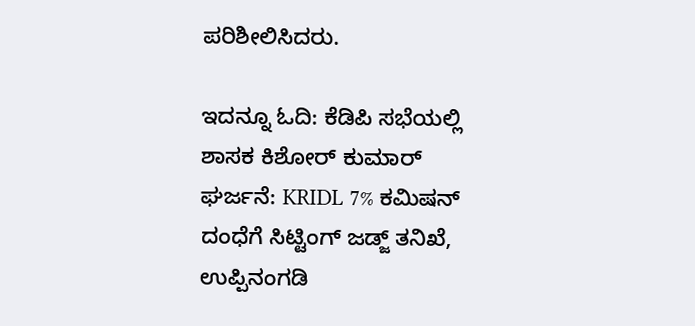ಪರಿಶೀಲಿಸಿದರು.

ಇದನ್ನೂ ಓದಿ: ಕೆಡಿಪಿ ಸಭೆಯಲ್ಲಿ ಶಾಸಕ ಕಿಶೋರ್ ಕುಮಾರ್ ಘರ್ಜನೆ: KRIDL 7% ಕಮಿಷನ್ ದಂಧೆಗೆ ಸಿಟ್ಟಿಂಗ್ ಜಡ್ಜ್ ತನಿಖೆ, ಉಪ್ಪಿನಂಗಡಿ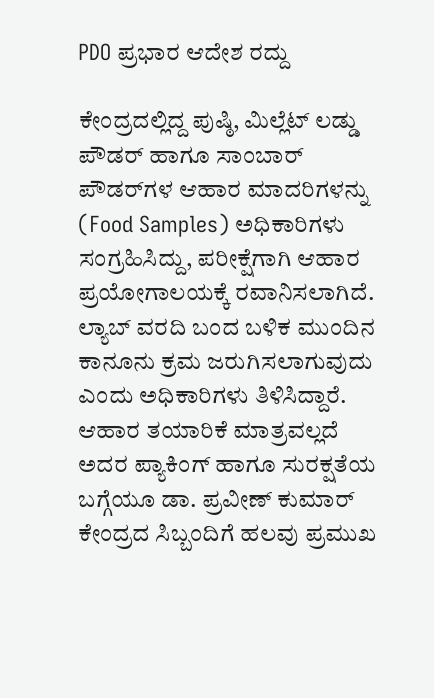PDO ಪ್ರಭಾರ ಆದೇಶ ರದ್ದು

ಕೇಂದ್ರದಲ್ಲಿದ್ದ ಪುಷ್ಠಿ, ಮಿಲ್ಲೆಟ್ ಲಡ್ಡು ಪೌಡರ್ ಹಾಗೂ ಸಾಂಬಾರ್ ಪೌಡರ್‌ಗಳ ಆಹಾರ ಮಾದರಿಗಳನ್ನು (Food Samples) ಅಧಿಕಾರಿಗಳು ಸಂಗ್ರಹಿಸಿದ್ದು, ಪರೀಕ್ಷೆಗಾಗಿ ಆಹಾರ ಪ್ರಯೋಗಾಲಯಕ್ಕೆ ರವಾನಿಸಲಾಗಿದೆ. ಲ್ಯಾಬ್ ವರದಿ ಬಂದ ಬಳಿಕ ಮುಂದಿನ ಕಾನೂನು ಕ್ರಮ ಜರುಗಿಸಲಾಗುವುದು ಎಂದು ಅಧಿಕಾರಿಗಳು ತಿಳಿಸಿದ್ದಾರೆ. ಆಹಾರ ತಯಾರಿಕೆ ಮಾತ್ರವಲ್ಲದೆ ಅದರ ಪ್ಯಾಕಿಂಗ್ ಹಾಗೂ ಸುರಕ್ಷತೆಯ ಬಗ್ಗೆಯೂ ಡಾ. ಪ್ರವೀಣ್ ಕುಮಾರ್ ಕೇಂದ್ರದ ಸಿಬ್ಬಂದಿಗೆ ಹಲವು ಪ್ರಮುಖ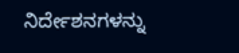ನಿರ್ದೇಶನಗಳನ್ನು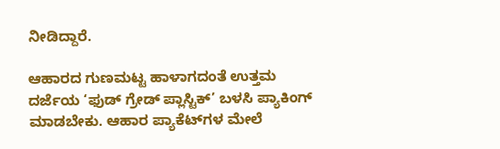ನೀಡಿದ್ದಾರೆ.

ಆಹಾರದ ಗುಣಮಟ್ಟ ಹಾಳಾಗದಂತೆ ಉತ್ತಮ ದರ್ಜೆಯ ‘ಫುಡ್ ಗ್ರೇಡ್ ಪ್ಲಾಸ್ಟಿಕ್’ ಬಳಸಿ ಪ್ಯಾಕಿಂಗ್ ಮಾಡಬೇಕು. ಆಹಾರ ಪ್ಯಾಕೆಟ್‌ಗಳ ಮೇಲೆ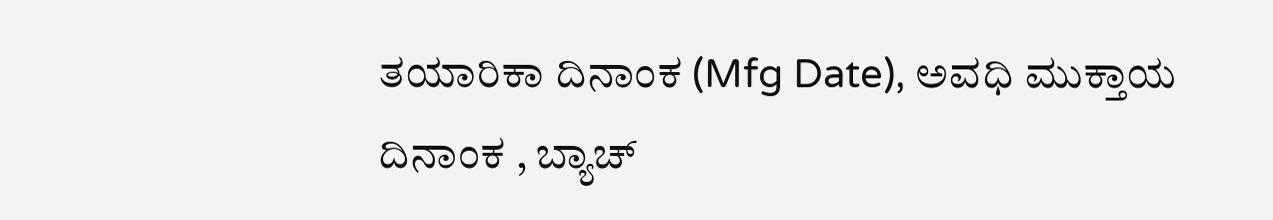ತಯಾರಿಕಾ ದಿನಾಂಕ (Mfg Date), ಅವಧಿ ಮುಕ್ತಾಯ ದಿನಾಂಕ , ಬ್ಯಾಚ್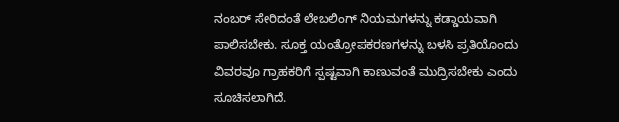ನಂಬರ್ ಸೇರಿದಂತೆ ಲೇಬಲಿಂಗ್ ನಿಯಮಗಳನ್ನು ಕಡ್ಡಾಯವಾಗಿ ಪಾಲಿಸಬೇಕು. ಸೂಕ್ತ ಯಂತ್ರೋಪಕರಣಗಳನ್ನು ಬಳಸಿ ಪ್ರತಿಯೊಂದು ವಿವರವೂ ಗ್ರಾಹಕರಿಗೆ ಸ್ಪಷ್ಟವಾಗಿ ಕಾಣುವಂತೆ ಮುದ್ರಿಸಬೇಕು ಎಂದು ಸೂಚಿಸಲಾಗಿದೆ.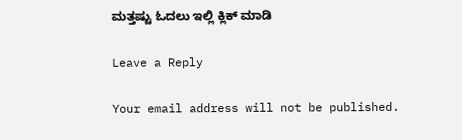ಮತ್ತಷ್ಟು ಓದಲು ಇಲ್ಲಿ ಕ್ಲಿಕ್ ಮಾಡಿ

Leave a Reply

Your email address will not be published.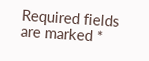Required fields are marked *